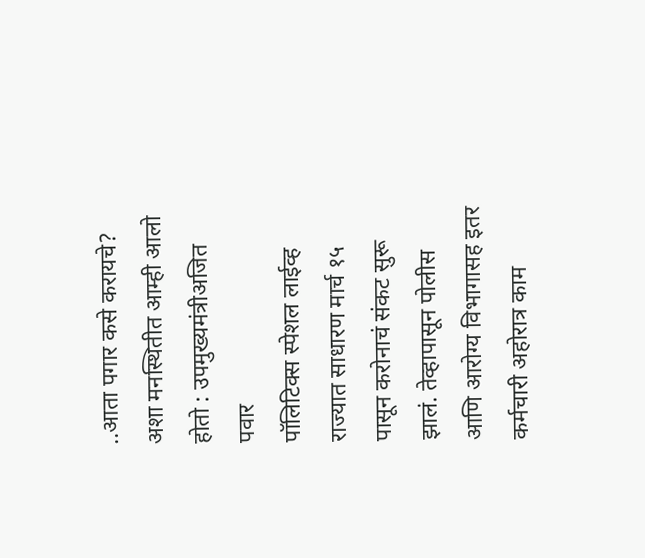..आता पगार कसे करायचे? अशा मनस्थितीत आम्ही आलो होतो : उपमुख्यमंत्रीअजित पवार
पॉलिटिक्स स्पेशल लाईव्ह
राज्यात साधारण मार्च १५ पासून करोनाचं संकट सुरू झालं. तेव्हापासून पोलीस आणि आरोग्य विभागासह इतर कर्मचारी अहोरात्र काम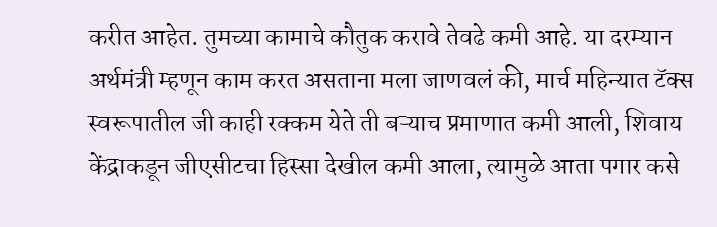करीत आहेत. तुमच्या कामाचे कौतुक करावे तेवढे कमी आहे. या दरम्यान अर्थमंत्री म्हणून काम करत असताना मला जाणवलं की, मार्च महिन्यात टॅक्स स्वरूपातील जी काही रक्कम येते ती बऱ्याच प्रमाणात कमी आली, शिवाय केंद्राकडून जीएसीटचा हिस्सा देखील कमी आला, त्यामुळे आता पगार कसे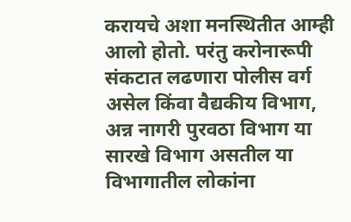करायचे अशा मनस्थितीत आम्ही आलो होतो. परंतु करोनारूपी संकटात लढणारा पोलीस वर्ग असेल किंवा वैद्यकीय विभाग, अन्न नागरी पुरवठा विभाग या सारखे विभाग असतील या विभागातील लोकांना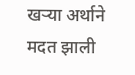खऱ्या अर्थाने मदत झाली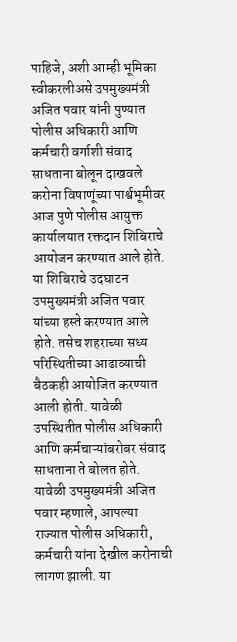पाहिजे, अशी आम्ही भूमिका स्वीकरलीअसे उपमुख्यमंत्री अजित पवार यांनी पुण्यात पोलीस अधिकारी आणि कर्मचारी वर्गाशी संवाद साधताना बोलून दाखवले
करोना विषाणूंच्या पार्श्वभूमीवर आज पुणे पोलीस आयुक्त कार्यालयात रक्तदान शिबिराचे आयोजन करण्यात आले होते. या शिबिराचे उदघाटन उपमुख्यमंत्री अजित पवार यांच्या हस्ते करण्यात आले होते. तसेच शहराच्या सध्य परिस्थितीच्या आढाव्याची बैठकही आयोजित करण्यात आली होती. यावेळी उपस्थितीत पोलीस अधिकारी आणि कर्मचाऱ्यांबरोबर संवाद साधताना ते बोलत होते.
यावेळी उपमुख्यमंत्री अजित पवार म्हणाले, आपल्या राज्यात पोलीस अधिकारी, कर्मचारी यांना देखील करोनाची लागण झाली. या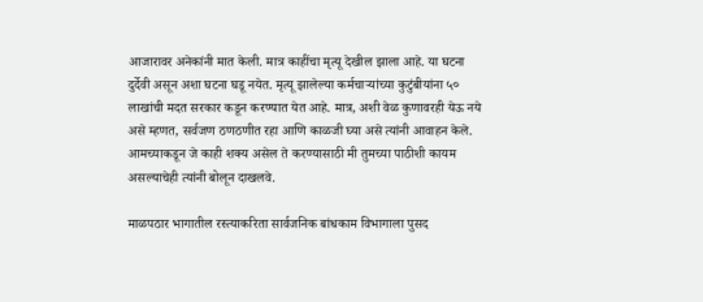आजारावर अनेकांनी मात केली. मात्र काहींचा मृत्यू देखील झाला आहे. या घटना दुर्देवी असून अशा घटना घडू नयेत. मृत्यू झालेल्या कर्मचाऱ्यांच्या कुटुंबीयांना ५० लाखांची मदत सरकार कडून करण्यात येत आहे. मात्र, अशी वेळ कुणावरही येऊ नये असे म्हणत, सर्वजण ठणठणीत रहा आणि काळजी घ्या असे त्यांनी आवाहन केले. आमच्याकडून जे काही शक्य असेल ते करण्यासाठी मी तुमच्या पाठीशी कायम असल्याचेही त्यांनी बोलून दाखलवे.

माळपठार भागातील रस्त्याकरिता सार्वजनिक बांधकाम विभागाला पुसद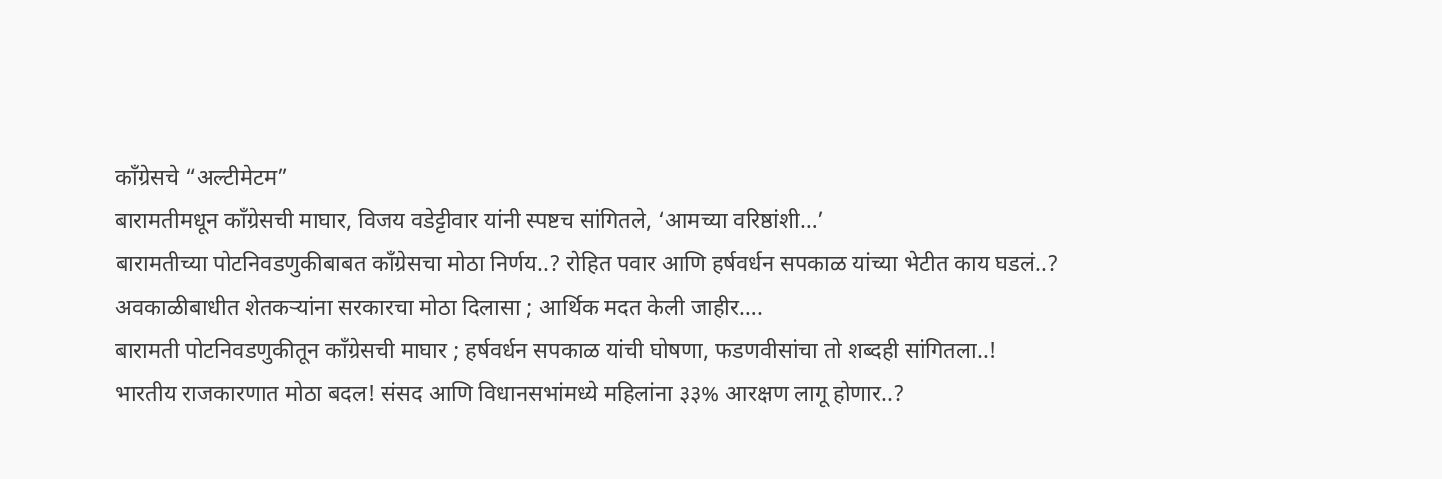काँग्रेसचे “अल्टीमेटम”
बारामतीमधून काँग्रेसची माघार, विजय वडेट्टीवार यांनी स्पष्टच सांगितले, ‘आमच्या वरिष्ठांशी…’
बारामतीच्या पोटनिवडणुकीबाबत काँग्रेसचा मोठा निर्णय..? रोहित पवार आणि हर्षवर्धन सपकाळ यांच्या भेटीत काय घडलं..?
अवकाळीबाधीत शेतकऱ्यांना सरकारचा मोठा दिलासा ; आर्थिक मदत केली जाहीर….
बारामती पोटनिवडणुकीतून काँग्रेसची माघार ; हर्षवर्धन सपकाळ यांची घोषणा, फडणवीसांचा तो शब्दही सांगितला..!
भारतीय राजकारणात मोठा बदल! संसद आणि विधानसभांमध्ये महिलांना ३३% आरक्षण लागू होणार..?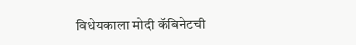विधेयकाला मोदी कॅबिनेटची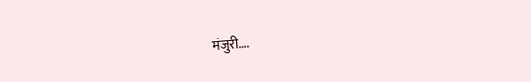मंजुरी….